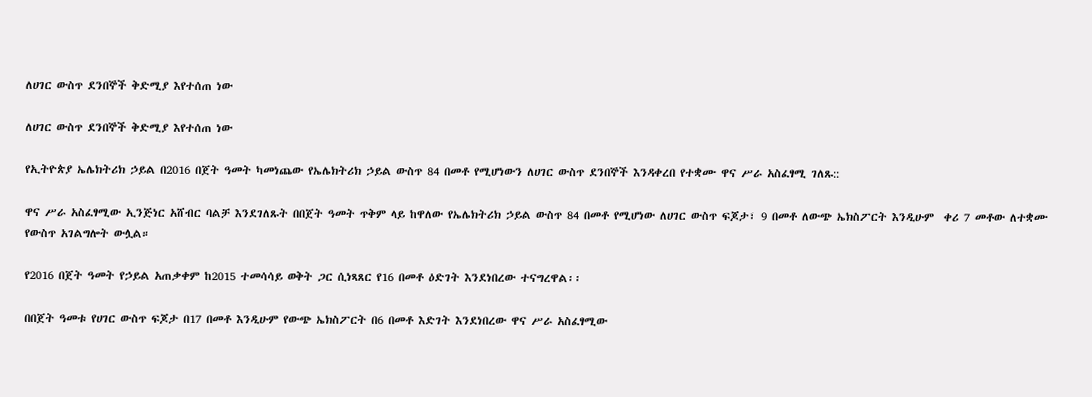ለሀገር ውስጥ ደንበኞች ቅድሚያ እየተሰጠ ነው

ለሀገር ውስጥ ደንበኞች ቅድሚያ እየተሰጠ ነው

የኢትዮጵያ ኤሌክትሪክ ኃይል በ2016 በጀት ዓመት ካመነጨው የኤሌክትሪክ ኃይል ውስጥ 84 በመቶ የሚሆነውን ለሀገር ውስጥ ደንበኞች እንዳቀረበ የተቋሙ ዋና ሥራ አስፈፃሚ ገለጹ::

ዋና ሥራ አስፈፃሚው ኢንጅነር አሸብር ባልቻ እንደገለጹት በበጀት ዓመት ጥቅም ላይ ከዋለው የኤሌክትሪክ ኃይል ውስጥ 84 በመቶ የሚሆነው ለሀገር ውስጥ ፍጆታ፣ 9 በመቶ ለውጭ ኤክስፖርት እንዲሁም  ቀሪ 7 መቶው ለተቋሙ የውስጥ አገልግሎት ውሏል።

የ2016 በጀት ዓመት የኃይል አጠቃቀም ከ2015 ተመሳሳይ ወቅት ጋር ሲነጻጸር የ16 በመቶ ዕድገት እንደነበረው ተናግረዋል፡፡

በበጀት ዓመቱ የሀገር ውስጥ ፍጆታ በ17 በመቶ እንዲሁም የውጭ ኤክስፖርት በ6 በመቶ እድገት እንደነበረው ዋና ሥራ አስፈፃሚው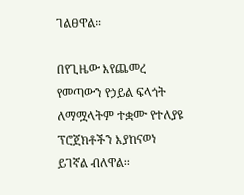ገልፀዋል።

በየጊዜው እየጨመረ የመጣውን የኃይል ፍላጎት ለማሟላትም ተቋሙ የተለያዩ ፕሮጀክቶችን እያከናወነ ይገኛል ብለዋል፡፡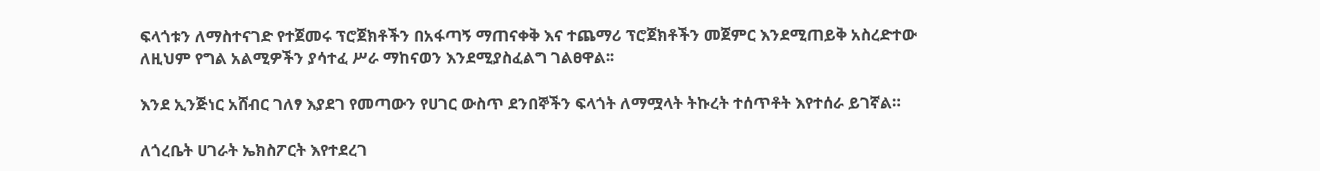ፍላጎቱን ለማስተናገድ የተጀመሩ ፕሮጀክቶችን በአፋጣኝ ማጠናቀቅ እና ተጨማሪ ፕሮጀክቶችን መጀምር እንደሚጠይቅ አስረድተው ለዚህም የግል አልሚዎችን ያሳተፈ ሥራ ማከናወን እንደሚያስፈልግ ገልፀዋል፡፡

እንደ ኢንጅነር አሸብር ገለፃ እያደገ የመጣውን የሀገር ውስጥ ደንበኞችን ፍላጎት ለማሟላት ትኩረት ተሰጥቶት እየተሰራ ይገኛል።

ለጎረቤት ሀገራት ኤክስፖርት እየተደረገ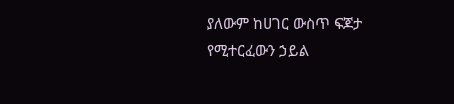ያለውም ከሀገር ውስጥ ፍጆታ የሚተርፈውን ኃይል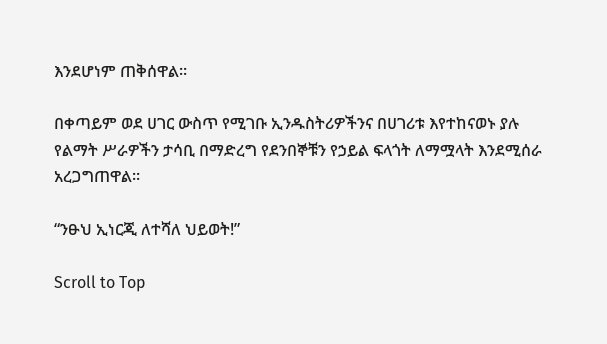እንደሆነም ጠቅሰዋል፡፡

በቀጣይም ወደ ሀገር ውስጥ የሚገቡ ኢንዱስትሪዎችንና በሀገሪቱ እየተከናወኑ ያሉ የልማት ሥራዎችን ታሳቢ በማድረግ የደንበኞቹን የኃይል ፍላጎት ለማሟላት እንደሚሰራ አረጋግጠዋል፡፡

“ንፁህ ኢነርጂ ለተሻለ ህይወት!”

Scroll to Top